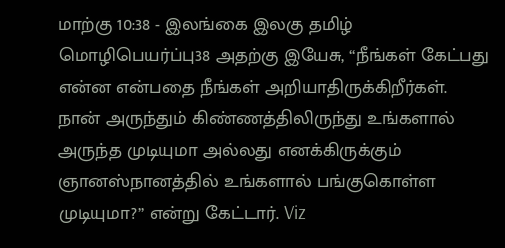மாற்கு 10:38 - இலங்கை இலகு தமிழ் மொழிபெயர்ப்பு38 அதற்கு இயேசு, “நீங்கள் கேட்பது என்ன என்பதை நீங்கள் அறியாதிருக்கிறீர்கள். நான் அருந்தும் கிண்ணத்திலிருந்து உங்களால் அருந்த முடியுமா அல்லது எனக்கிருக்கும் ஞானஸ்நானத்தில் உங்களால் பங்குகொள்ள முடியுமா?” என்று கேட்டார். Viz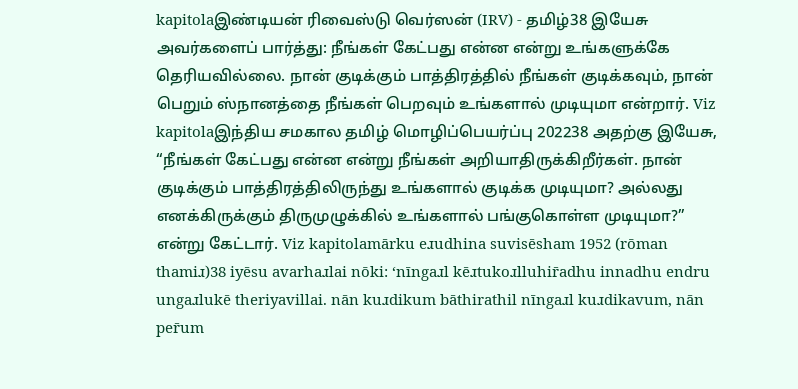kapitolaஇண்டியன் ரிவைஸ்டு வெர்ஸன் (IRV) - தமிழ்38 இயேசு அவர்களைப் பார்த்து: நீங்கள் கேட்பது என்ன என்று உங்களுக்கே தெரியவில்லை. நான் குடிக்கும் பாத்திரத்தில் நீங்கள் குடிக்கவும், நான் பெறும் ஸ்நானத்தை நீங்கள் பெறவும் உங்களால் முடியுமா என்றார். Viz kapitolaஇந்திய சமகால தமிழ் மொழிப்பெயர்ப்பு 202238 அதற்கு இயேசு, “நீங்கள் கேட்பது என்ன என்று நீங்கள் அறியாதிருக்கிறீர்கள். நான் குடிக்கும் பாத்திரத்திலிருந்து உங்களால் குடிக்க முடியுமா? அல்லது எனக்கிருக்கும் திருமுழுக்கில் உங்களால் பங்குகொள்ள முடியுமா?” என்று கேட்டார். Viz kapitolamārku eɹudhina suvisēsham 1952 (rōman thamiɹ)38 iyēsu avarhaɹlai nōki: ‘nīngaɹl kēɹtukoɹlluhir̄adhu innadhu endru ungaɹlukē theriyavillai. nān kuɹdikum bāthirathil nīngaɹl kuɹdikavum, nān per̄um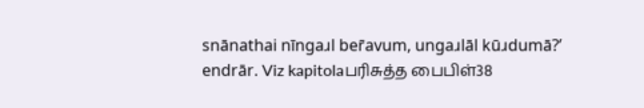snānathai nīngaɹl ber̄avum, ungaɹlāl kūɹdumā?’ endrār. Viz kapitolaபரிசுத்த பைபிள்38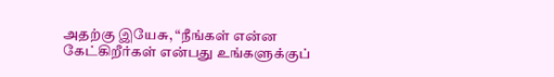அதற்கு இயேசு, “நீங்கள் என்ன கேட்கிறீர்கள் என்பது உங்களுக்குப்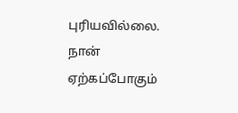புரியவில்லை. நான் ஏற்கப்போகும்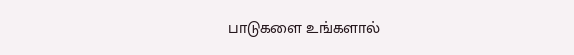பாடுகளை உங்களால்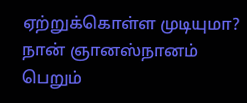ஏற்றுக்கொள்ள முடியுமா? நான் ஞானஸ்நானம் பெறும்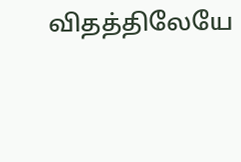விதத்திலேயே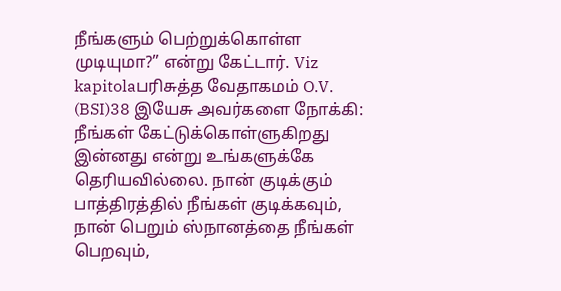நீங்களும் பெற்றுக்கொள்ள முடியுமா?” என்று கேட்டார். Viz kapitolaபரிசுத்த வேதாகமம் O.V. (BSI)38 இயேசு அவர்களை நோக்கி: நீங்கள் கேட்டுக்கொள்ளுகிறது இன்னது என்று உங்களுக்கே தெரியவில்லை. நான் குடிக்கும் பாத்திரத்தில் நீங்கள் குடிக்கவும், நான் பெறும் ஸ்நானத்தை நீங்கள் பெறவும்,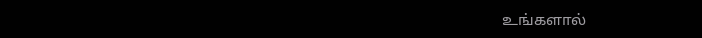உங்களால்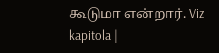கூடுமா என்றார். Viz kapitola |